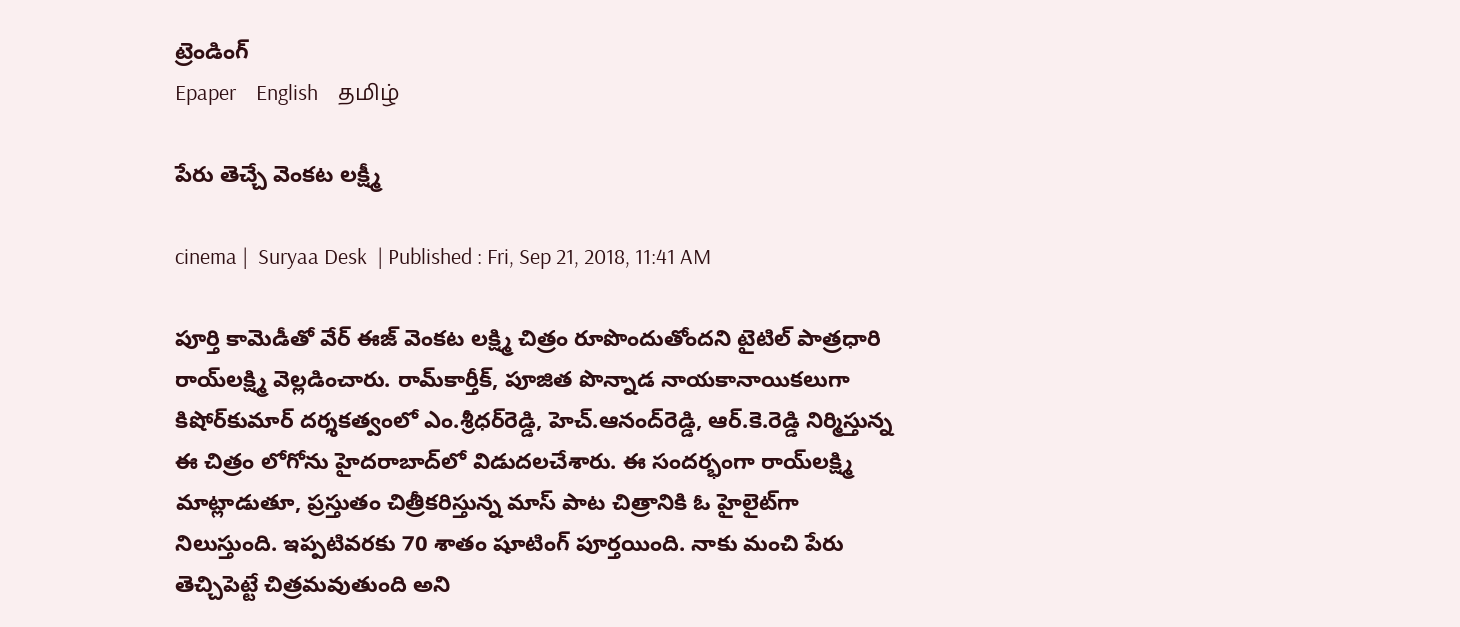ట్రెండింగ్
Epaper    English    தமிழ்

పేరు తెచ్చే వెంక‌ట ల‌క్ష్మీ

cinema |  Suryaa Desk  | Published : Fri, Sep 21, 2018, 11:41 AM

పూర్తి కామెడీతో వేర్‌ ఈజ్‌ వెంకట లక్ష్మి చిత్రం రూపొందుతోందని టైటిల్‌ పాత్రధారి రాయ్‌లక్ష్మి వెల్లడించారు. రామ్‌కార్తీక్‌, పూజిత పొన్నాడ నాయకానాయికలుగా కిషోర్‌కుమార్‌ దర్శకత్వంలో ఎం.శ్రీధర్‌రెడ్డి, హెచ్‌.ఆనంద్‌రెడ్డి, ఆర్‌.కె.రెడ్డి నిర్మిస్తున్న ఈ చిత్రం లోగోను హైదరాబాద్‌లో విడుదలచేశారు. ఈ సందర్భంగా రాయ్‌లక్ష్మి మాట్లాడుతూ, ప్రస్తుతం చిత్రీకరిస్తున్న మాస్‌ పాట చిత్రానికి ఓ హైలైట్‌గా నిలుస్తుంది. ఇప్పటివరకు 70 శాతం షూటింగ్‌ పూర్తయింది. నాకు మంచి పేరు తెచ్చిపెట్టే చిత్రమవుతుంది అని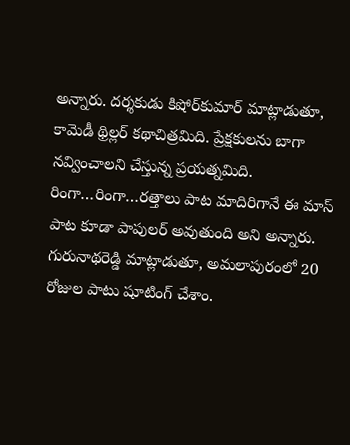అన్నారు. దర్శకుడు కిషోర్‌కుమార్‌ మాట్లాడుతూ, కామెడీ థ్రిల్లర్‌ కథాచిత్రమిది. ప్రేక్షకులను బాగా నవ్వించాలని చేస్తున్న ప్రయత్నమిది. రింగా…రింగా…రత్తాలు పాట మాదిరిగానే ఈ మాస్‌ పాట కూడా పాపులర్‌ అవుతుంది అని అన్నారు. గురునాథరెడ్డి మాట్లాడుతూ, అమలాపురంలో 20 రోజుల పాటు షూటింగ్‌ చేశాం.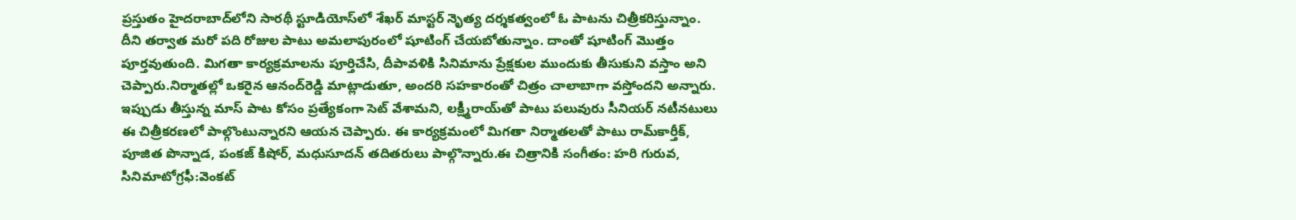ప్రస్తుతం హైదరాబాద్‌లోని సారథీ స్టూడియోస్‌లో శేఖర్‌ మాస్టర్‌ నృెత్య దర్శకత్వంలో ఓ పాటను చిత్రీకరిస్తున్నాం. దీని తర్వాత మరో పది రోజుల పాటు అమలాపురంలో షూటింగ్‌ చేయబోతున్నాం. దాంతో షూటింగ్‌ మొత్తం పూర్తవుతుంది. మిగతా కార్యక్రమాలను పూర్తిచేసి, దీపావళికి సినిమాను ప్రేక్షకుల ముందుకు తీసుకుని వస్తాం అని చెప్పారు.నిర్మాతల్లో ఒకరైన ఆనంద్‌రెడ్డి మాట్లాడుతూ, అందరి సహకారంతో చిత్రం చాలాబాగా వస్తోందని అన్నారు. ఇప్పుడు తీస్తున్న మాస్‌ పాట కోసం ప్రత్యేకంగా సెట్‌ వేశామని, లక్ష్మీరాయ్‌తో పాటు పలువురు సీనియర్‌ నటీనటులు ఈ చిత్రీకరణలో పాల్గొంటున్నారని ఆయన చెప్పారు. ఈ కార్యక్రమంలో మిగతా నిర్మాతలతో పాటు రామ్‌కార్తీక్‌, పూజిత పొన్నాడ, పంకజ్‌ కిషోర్‌, మధుసూదన్‌ తదితరులు పాల్గొన్నారు.ఈ చిత్రానికి సంగీతం: హరి గురువ, సినిమాటోగ్రఫీ:వెంకట్‌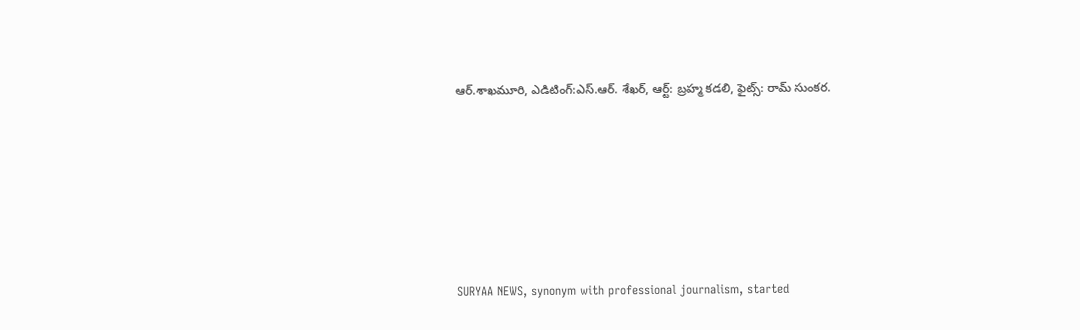ఆర్‌.శాఖమూరి, ఎడిటింగ్‌:ఎస్‌.ఆర్‌. శేఖర్‌, ఆర్ట్‌: బ్రహ్మ కడలి, ఫైట్స్‌: రామ్‌ సుంకర.






SURYAA NEWS, synonym with professional journalism, started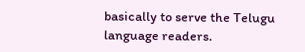basically to serve the Telugu language readers.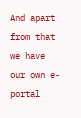And apart from that we have our own e-portal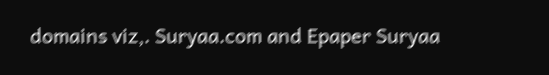domains viz,. Suryaa.com and Epaper Suryaa